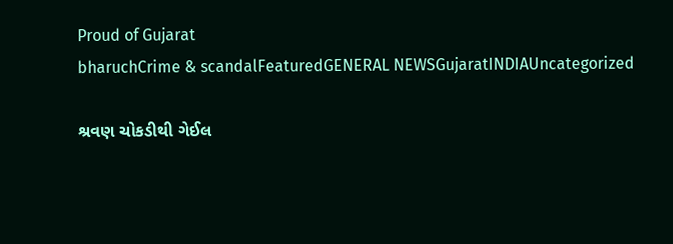Proud of Gujarat
bharuchCrime & scandalFeaturedGENERAL NEWSGujaratINDIAUncategorized

શ્રવણ ચોકડીથી ગેઈલ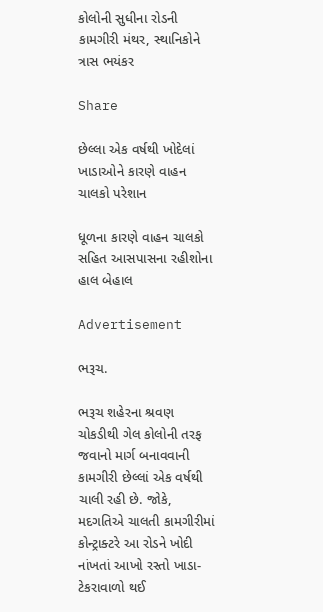કોલોની સુધીના રોડની કામગીરી મંથર, સ્થાનિકોને ત્રાસ ભયંકર

Share

છેલ્લા એક વર્ષથી ખોદેલાં ખાડાઓને કારણે વાહન ચાલકો પરેશાન

ધૂળના કારણે વાહન ચાલકો સહિત આસપાસના રહીશોના હાલ બેહાલ

Advertisement

ભરૂચ.

ભરૂચ શહેરના શ્રવણ ચોકડીથી ગેલ કોલોની તરફ જવાનો માર્ગ બનાવવાની કામગીરી છેલ્લાં એક વર્ષથી ચાલી રહી છે. જોકે, મદગતિએ ચાલતી કામગીરીમાં કોન્ટ્રાક્ટરે આ રોડને ખોદી નાંખતાં આખો રસ્તો ખાડા-ટેકરાવાળો થઈ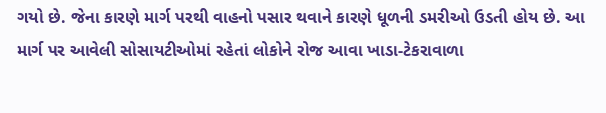ગયો છે. જેના કારણે માર્ગ પરથી વાહનો પસાર થવાને કારણે ધૂળની ડમરીઓ ઉડતી હોય છે. આ માર્ગ પર આવેલી સોસાયટીઓમાં રહેતાં લોકોને રોજ આવા ખાડા-ટેકરાવાળા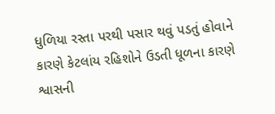ધુળિયા રસ્તા પરથી પસાર થવું પડતું હોવાને કારણે કેટલાંય રહિશોને ઉડતી ધૂળના કારણે શ્વાસની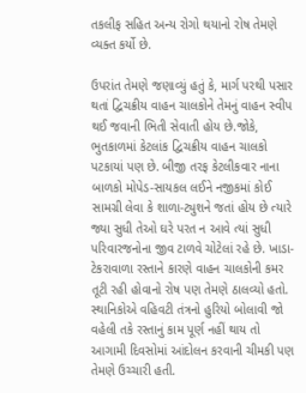તકલીફ સહિત અન્ય રોગો થયાનો રોષ તેમણે વ્યક્ત કર્યો છે.

ઉપરાંત તેમણે જણાવ્યું હતું કે, માર્ગ પરથી પસાર થતાં દ્વિચક્રીય વાહન ચાલકોને તેમનું વાહન સ્વીપ થઈ જવાની ભિતી સેવાતી હોય છે.જોકે, ભુતકાળમાં કેટલાંક દ્વિચક્રીય વાહન ચાલકો પટકાયાં પણ છે. બીજી તરફ કેટલીકવાર નાના બાળકો મોપેડ-સાયકલ લઈને નજીકમાં કોઈ સામગ્રી લેવા કે શાળા-ટ્યુશને જતાં હોય છે ત્યારે જ્યા સુધી તેઓ ઘરે પરત ન આવે ત્યાં સુધી પરિવારજનોના જીવ ટાળવે ચોટેલાં રહે છે. ખાડા-ટેકરાવાળા રસ્તાને કારણે વાહન ચાલકોની કમર તૂટી રહી હોવાનો રોષ પણ તેમણે ઠાલવ્યો હતો. સ્થાનિકોએ વહિવટી તંત્રનો હુરિયો બોલાવી જો વહેલી તકે રસ્તાનું કામ પૂર્ણ નહીં થાય તો આગામી દિવસોમાં આંદોલન કરવાની ચીમકી પણ તેમણે ઉચ્ચારી હતી.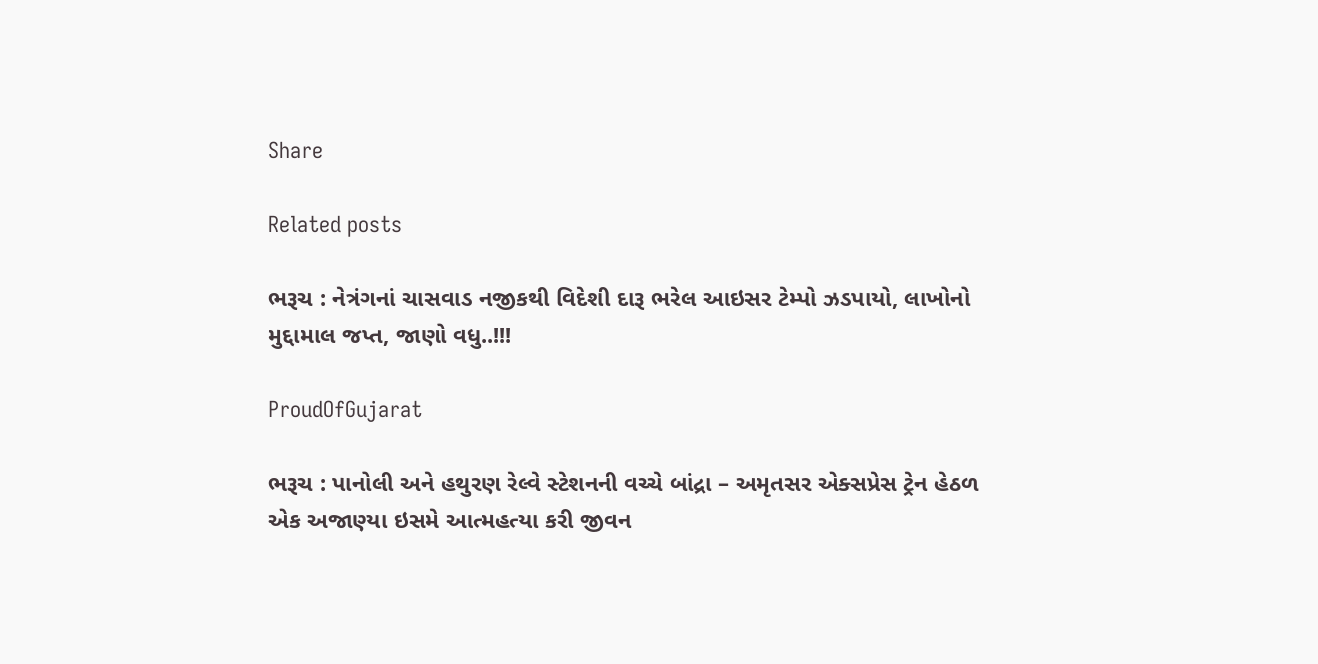Share

Related posts

ભરૂચ : નેત્રંગનાં ચાસવાડ નજીકથી વિદેશી દારૂ ભરેલ આઇસર ટેમ્પો ઝડપાયો, લાખોનો મુદ્દામાલ જપ્ત, જાણો વધુ..!!!

ProudOfGujarat

ભરૂચ : પાનોલી અને હથુરણ રેલ્વે સ્ટેશનની વચ્ચે બાંદ્રા – અમૃતસર એક્સપ્રેસ ટ્રેન હેઠળ એક અજાણ્યા ઇસમે આત્મહત્યા કરી જીવન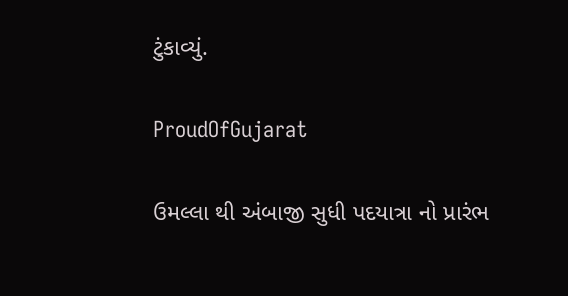ટુંકાવ્યું.

ProudOfGujarat

ઉમલ્લા થી અંબાજી સુધી પદયાત્રા નો પ્રારંભ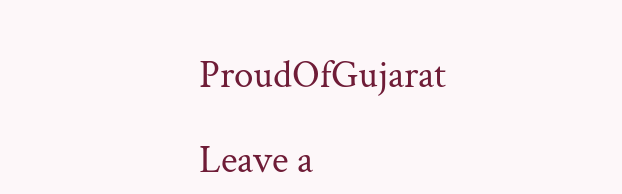ProudOfGujarat

Leave a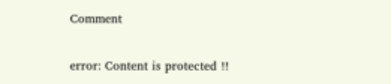Comment

error: Content is protected !!